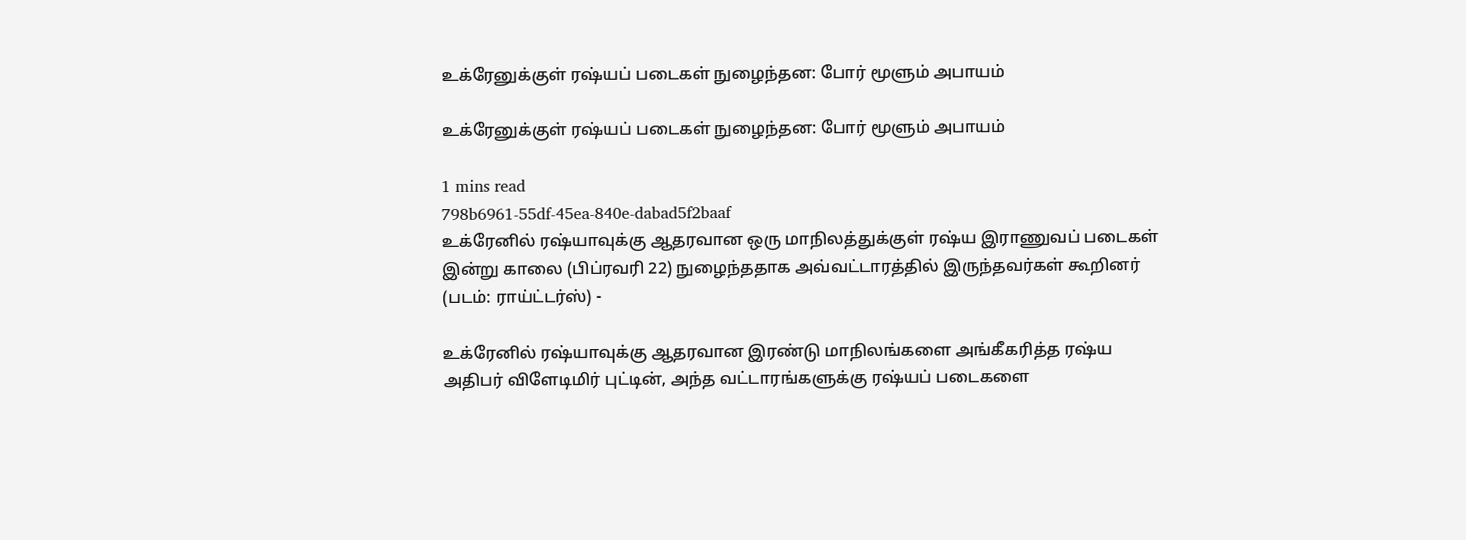உக்ரேனுக்குள் ர‌ஷ்யப் படைகள் நுழைந்தன: போர் மூளும் அபாயம்

உக்ரேனுக்குள் ர‌ஷ்யப் படைகள் நுழைந்தன: போர் மூளும் அபாயம்

1 mins read
798b6961-55df-45ea-840e-dabad5f2baaf
உக்ரேனில் ர‌ஷ்யாவுக்கு ஆதரவான ஒரு மாநிலத்துக்குள் ர‌ஷ்ய இராணுவப் படைகள் இன்று காலை (பிப்ரவரி 22) நுழைந்ததாக அவ்வட்டாரத்தில் இருந்தவர்கள் கூறினர் (படம்: ராய்ட்டர்ஸ்) -

உக்ரேனில் ர‌ஷ்யாவுக்கு ஆதரவான இரண்டு மாநிலங்களை அங்கீகரித்த ரஷ்ய அதிபர் விளேடிமிர் புட்டின், அந்த வட்டாரங்களுக்கு ர‌ஷ்யப் படைகளை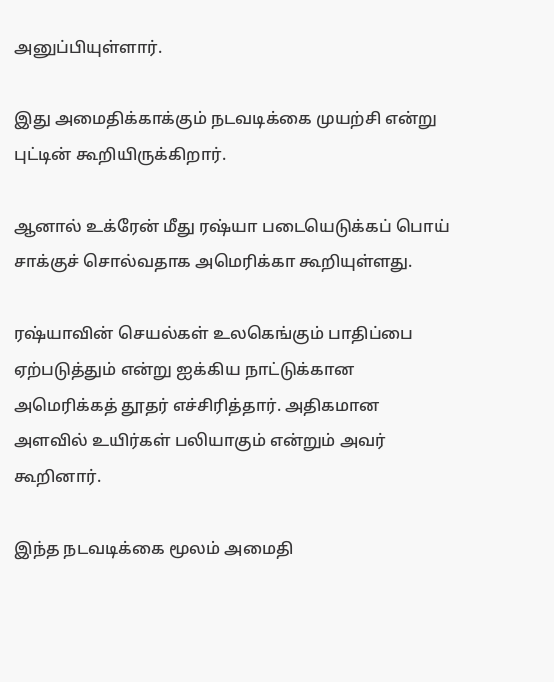அனுப்பியுள்ளார்.

இது அமைதிக்காக்கும் நடவடிக்கை முயற்சி என்று புட்டின் கூறியிருக்கிறார்.

ஆனால் உக்ரேன் மீது ர‌ஷ்யா படையெடுக்கப் பொய் சாக்குச் சொல்வதாக அமெரிக்கா கூறியுள்ளது.

ர‌ஷ்யாவின் செயல்கள் உலகெங்கும் பாதிப்பை ஏற்படுத்தும் என்று ஐக்கிய நாட்டுக்கான அமெரிக்கத் தூதர் எச்சிரித்தார். அதிகமான அளவில் உயிர்கள் பலியாகும் என்றும் அவர் கூறினார்.

இந்த நடவடிக்கை மூலம் அமைதி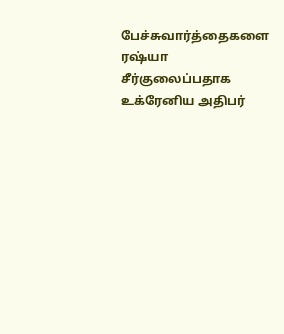பேச்சுவார்த்தைகளை ர‌ஷ்யா சீர்குலைப்பதாக உக்ரேனிய அதிபர்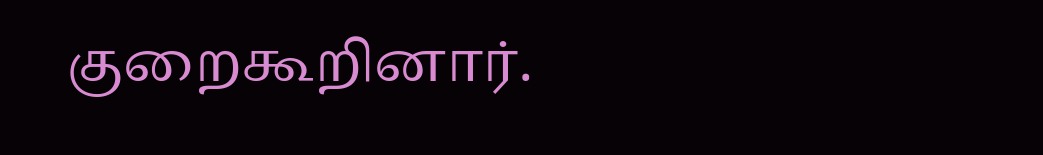குறைகூறினார்.